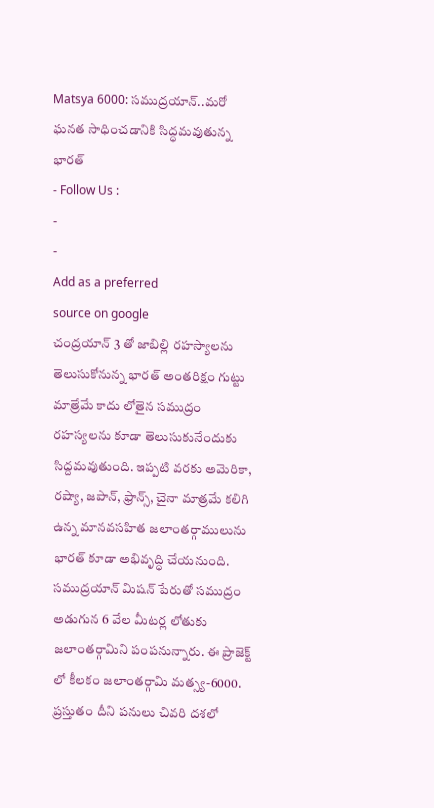Matsya 6000: సముద్రయాన్..మరో ఘనత సాధించడానికి సిద్ధమవుతున్న భారత్
- Follow Us :
-
-
Add as a preferred
source on google
చంద్రయాన్ 3 తో జాబిల్లి రహస్యాలను తెలుసుకోనున్న భారత్ అంతరిక్షం గుట్టు మాత్రేమే కాదు లోతైన సముద్రం రహస్యలను కూడా తెలుసుకునేందుకు సిద్దమవుతుంది. ఇప్పటి వరకు అమెరికా, రష్యా, జపాన్, ఫ్రాన్స్, చైనా మాత్రమే కలిగి ఉన్న మానవసహిత జలాంతర్గాములును భారత్ కూడా అభివృద్ధి చేయనుంది. సముద్రయాన్ మిషన్ పేరుతో సముద్రం అడుగున 6 వేల మీటర్ల లోతుకు జలాంతర్గామిని పంపనున్నారు. ఈ ప్రాజెక్ట్ లో కీలకం జలాంతర్గామి మత్స్య-6000. ప్రస్తుతం దీని పనులు చివరి దశలో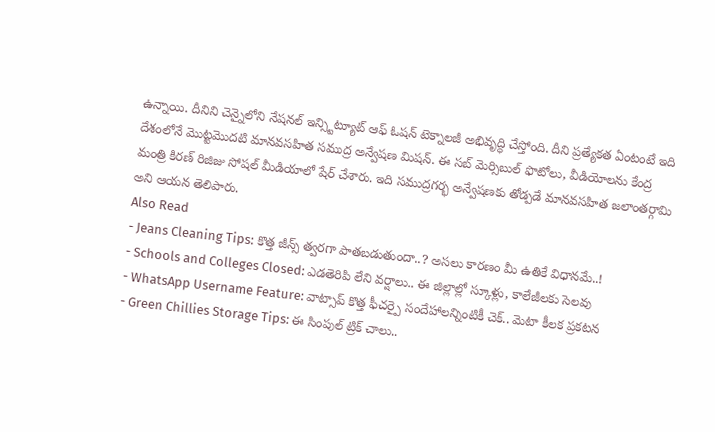ఉన్నాయి. దీనిని చెన్నైలోని నేషనల్ ఇన్స్టిట్యూట్ ఆఫ్ ఓషన్ టెక్నాలజీ అభివృద్ధి చేస్తోంది. దీని ప్రత్యేకత ఏంటంటే ఇది దేశంలోనే మొట్టమొదటి మానవసహిత సముద్ర అన్వేషణ మిషన్. ఈ సబ్ మెర్సిబుల్ ఫొటోలు, వీడియోలను కేంద్ర మంత్రి కిరణ్ రిజిజు సోషల్ మీడియాలో షేర్ చేశారు. ఇది సముద్రగర్భ అన్వేషణకు తోడ్పడే మానవసహిత జలాంతర్గామి అని ఆయన తెలిపారు.
Also Read
- Jeans Cleaning Tips: కొత్త జీన్స్ త్వరగా పాతబడుతుందా..? అసలు కారణం మీ ఉతికే విధానమే..!
- Schools and Colleges Closed: ఎడతెరిపి లేని వర్షాలు.. ఈ జిల్లాల్లో స్కూళ్లు, కాలేజీలకు సెలవు
- WhatsApp Username Feature: వాట్సాప్ కొత్త ఫీచర్పై సందేహాలన్నింటికీ చెక్.. మెటా కీలక ప్రకటన
- Green Chillies Storage Tips: ఈ సింపుల్ ట్రిక్ చాలు..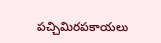పచ్చిమిరపకాయలు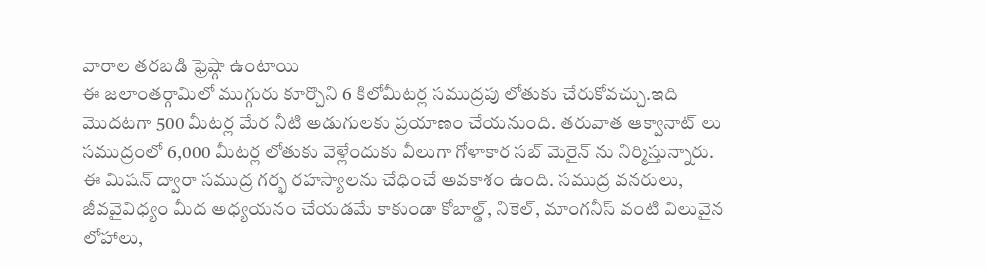వారాల తరబడి ఫ్రెష్గా ఉంటాయి
ఈ జలాంతర్గామిలో ముగ్గురు కూర్చొని 6 కిలోమీటర్ల సముద్రపు లోతుకు చేరుకోవచ్చు.ఇది మొదటగా 500 మీటర్ల మేర నీటి అడుగులకు ప్రయాణం చేయనుంది. తరువాత ఆక్వానాట్ లు సముద్రంలో 6,000 మీటర్ల లోతుకు వెళ్లేందుకు వీలుగా గోళాకార సబ్ మెరైన్ ను నిర్మిస్తున్నారు. ఈ మిషన్ ద్వారా సముద్ర గర్భ రహస్యాలను చేధించే అవకాశం ఉంది. సముద్ర వనరులు, జీవవైవిధ్యం మీద అధ్యయనం చేయడమే కాకుండా కోబాల్డ్, నికెల్, మాంగనీస్ వంటి విలువైన లోహాలు,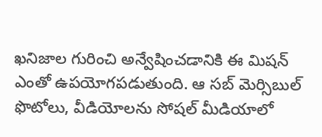ఖనిజాల గురించి అన్వేషించడానికి ఈ మిషన్ ఎంతో ఉపయోగపడుతుంది. ఆ సబ్ మెర్సిబుల్ ఫొటోలు, వీడియోలను సోషల్ మీడియాలో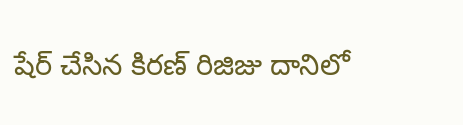షేర్ చేసిన కిరణ్ రిజిజు దానిలో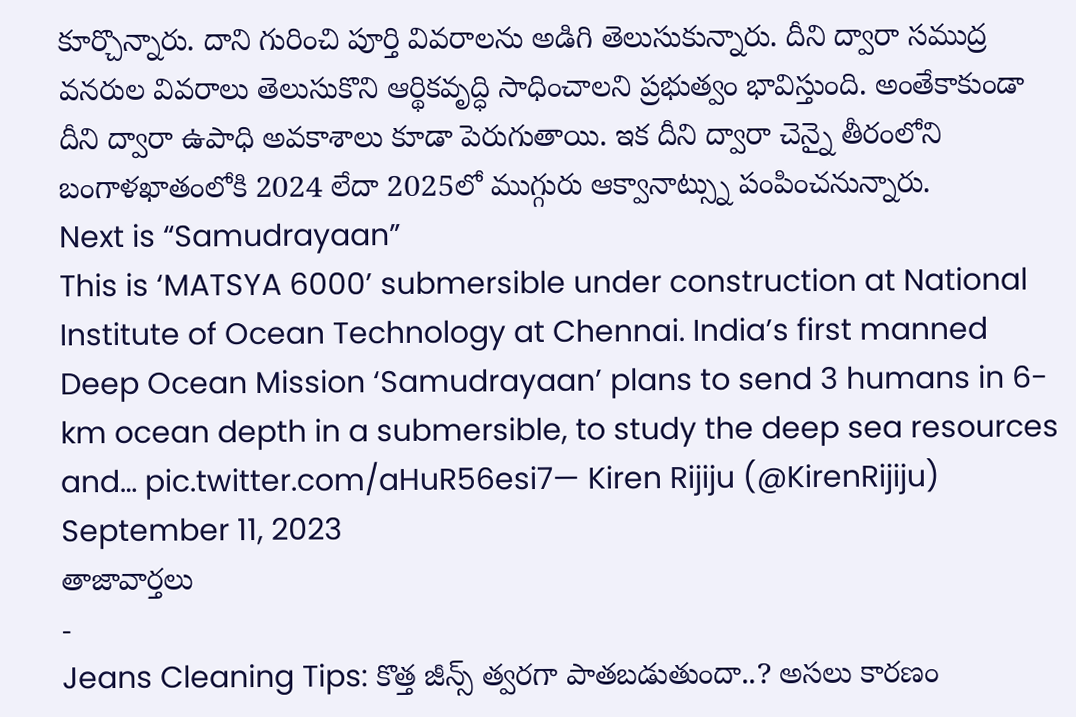కూర్చొన్నారు. దాని గురించి పూర్తి వివరాలను అడిగి తెలుసుకున్నారు. దీని ద్వారా సముద్ర వనరుల వివరాలు తెలుసుకొని ఆర్థికవృద్ధి సాధించాలని ప్రభుత్వం భావిస్తుంది. అంతేకాకుండా దీని ద్వారా ఉపాధి అవకాశాలు కూడా పెరుగుతాయి. ఇక దీని ద్వారా చెన్నై తీరంలోని బంగాళఖాతంలోకి 2024 లేదా 2025లో ముగ్గురు ఆక్వానాట్స్ను పంపించనున్నారు.
Next is “Samudrayaan”
This is ‘MATSYA 6000’ submersible under construction at National Institute of Ocean Technology at Chennai. India’s first manned Deep Ocean Mission ‘Samudrayaan’ plans to send 3 humans in 6-km ocean depth in a submersible, to study the deep sea resources and… pic.twitter.com/aHuR56esi7— Kiren Rijiju (@KirenRijiju) September 11, 2023
తాజావార్తలు
-
Jeans Cleaning Tips: కొత్త జీన్స్ త్వరగా పాతబడుతుందా..? అసలు కారణం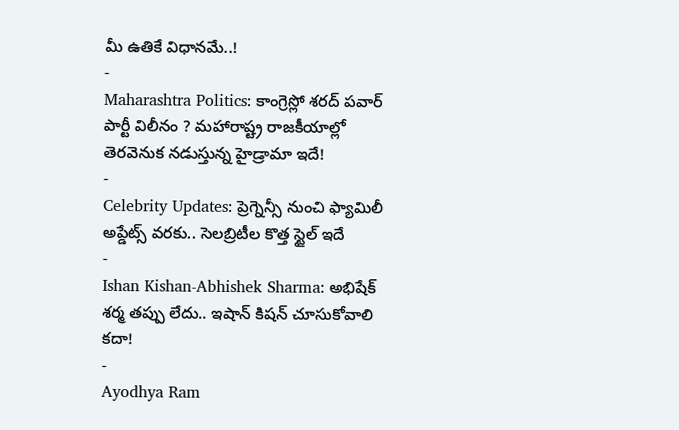మీ ఉతికే విధానమే..!
-
Maharashtra Politics: కాంగ్రెస్లో శరద్ పవార్ పార్టీ విలీనం ? మహారాష్ట్ర రాజకీయాల్లో తెరవెనుక నడుస్తున్న హైడ్రామా ఇదే!
-
Celebrity Updates: ప్రెగ్నెన్సీ నుంచి ఫ్యామిలీ అప్డేట్స్ వరకు.. సెలబ్రిటీల కొత్త స్టైల్ ఇదే
-
Ishan Kishan-Abhishek Sharma: అభిషేక్ శర్మ తప్పు లేదు.. ఇషాన్ కిషన్ చూసుకోవాలి కదా!
-
Ayodhya Ram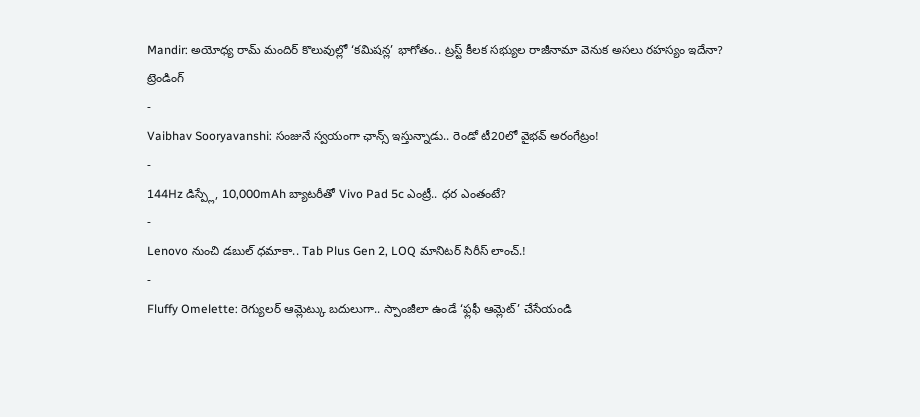Mandir: అయోధ్య రామ్ మందిర్ కొలువుల్లో ‘కమిషన్ల’ భాగోతం.. ట్రస్ట్ కీలక సభ్యుల రాజీనామా వెనుక అసలు రహస్యం ఇదేనా?
ట్రెండింగ్
-
Vaibhav Sooryavanshi: సంజునే స్వయంగా ఛాన్స్ ఇస్తున్నాడు.. రెండో టీ20లో వైభవ్ అరంగేట్రం!
-
144Hz డిస్ప్లే, 10,000mAh బ్యాటరీతో Vivo Pad 5c ఎంట్రీ.. ధర ఎంతంటే?
-
Lenovo నుంచి డబుల్ ధమాకా.. Tab Plus Gen 2, LOQ మానిటర్ సిరీస్ లాంచ్.!
-
Fluffy Omelette: రెగ్యులర్ ఆమ్లెట్కు బదులుగా.. స్పాంజీలా ఉండే ‘ఫ్లఫీ ఆమ్లెట్’ చేసేయండి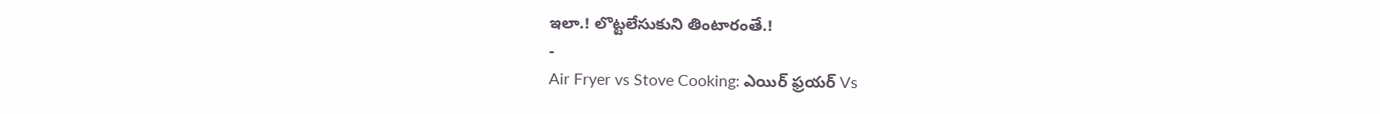ఇలా.! లొట్టలేసుకుని తింటారంతే.!
-
Air Fryer vs Stove Cooking: ఎయిర్ ఫ్రయర్ Vs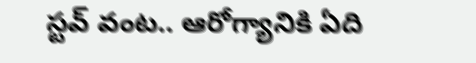స్టవ్ వంట.. ఆరోగ్యానికి ఏది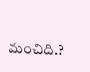మంచిది.?